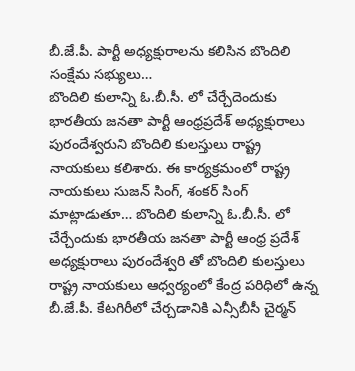బీ.జే.పీ. పార్టీ అధ్యక్షురాలను కలిసిన బొందిలి సంక్షేమ సభ్యులు…
బొందిలి కులాన్ని ఓ.బీ.సీ. లో చేర్చేదెందుకు భారతీయ జనతా పార్టీ ఆంధ్రప్రదేశ్ అధ్యక్షురాలు పురందేశ్వరుని బొందిలి కులస్తులు రాష్ట్ర నాయకులు కలిశారు. ఈ కార్యక్రమంలో రాష్ట్ర నాయకులు సుజన్ సింగ్, శంకర్ సింగ్ మాట్లాడుతూ… బొందిలి కులాన్ని ఓ.బీ.సీ. లో చేర్చేందుకు భారతీయ జనతా పార్టీ ఆంధ్ర ప్రదేశ్ అధ్యక్షురాలు పురందేశ్వరి తో బొందిలి కులస్తులు రాష్ట్ర నాయకులు ఆధ్వర్యంలో కేంద్ర పరిధిలో ఉన్న బీ.జే.పీ. కేటగిరీలో చేర్చడానికి ఎన్సీబీసీ చైర్మన్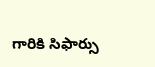గారికి సిఫార్సు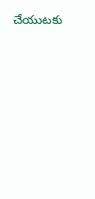చేయుటకు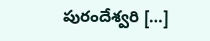పురందేశ్వరి […]